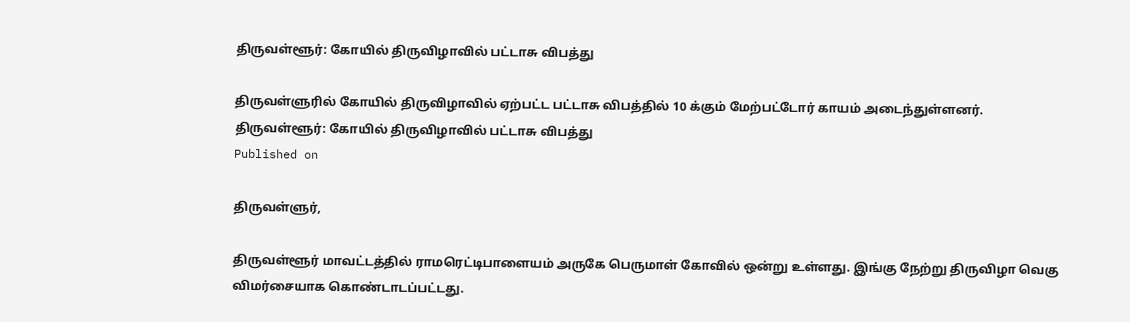திருவள்ளூர்: கோயில் திருவிழாவில் பட்டாசு விபத்து

திருவள்ளுரில் கோயில் திருவிழாவில் ஏற்பட்ட பட்டாசு விபத்தில் 10 க்கும் மேற்பட்டோர் காயம் அடைந்துள்ளனர்.
திருவள்ளூர்: கோயில் திருவிழாவில் பட்டாசு விபத்து
Published on

திருவள்ளுர்,

திருவள்ளூர் மாவட்டத்தில் ராமரெட்டிபாளையம் அருகே பெருமாள் கோவில் ஒன்று உள்ளது. இங்கு நேற்று திருவிழா வெகு விமர்சையாக கொண்டாடப்பட்டது.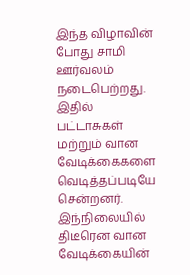இந்த விழாவின் போது சாமி ஊர்வலம் நடைபெற்றது. இதில் பட்டாசுகள் மற்றும் வான வேடிக்கைகளை வெடித்தப்படியே சென்றனர். இந்நிலையில் திடீரென வான வேடிக்கையின்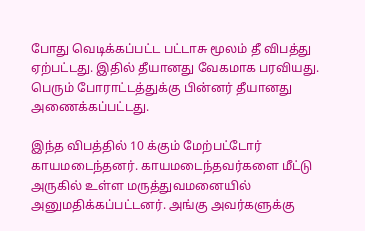போது வெடிக்கப்பட்ட பட்டாசு மூலம் தீ விபத்து ஏற்பட்டது. இதில் தீயானது வேகமாக பரவியது. பெரும் போராட்டத்துக்கு பின்னர் தீயானது அணைக்கப்பட்டது.

இந்த விபத்தில் 10 க்கும் மேற்பட்டோர் காயமடைந்தனர். காயமடைந்தவர்களை மீட்டு அருகில் உள்ள மருத்துவமனையில் அனுமதிக்கப்பட்டனர். அங்கு அவர்களுக்கு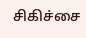சிகிச்சை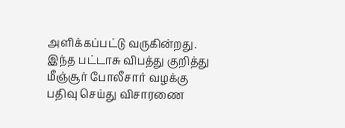அளிக்கப்பட்டு வருகின்றது. இந்த பட்டாசு விபத்து குறித்து மீஞ்சூர் போலீசார் வழக்கு பதிவு செய்து விசாரணை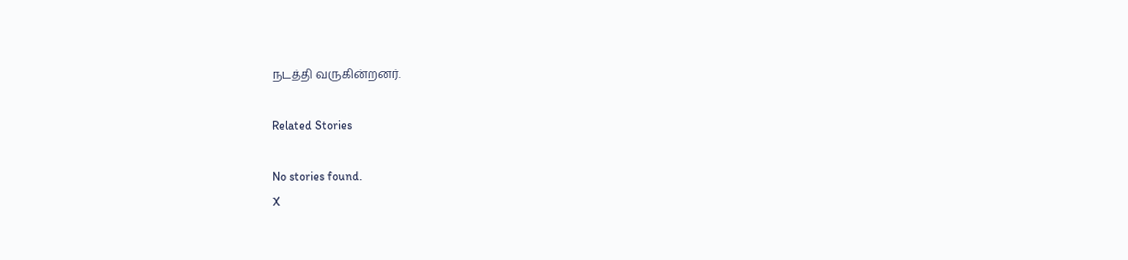நடத்தி வருகின்றனர்.

Related Stories

No stories found.
X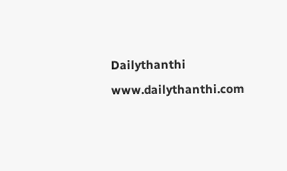Dailythanthi
www.dailythanthi.com